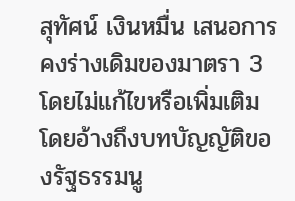สุทัศน์ เงินหมื่น เสนอการคงร่างเดิมของมาตรา 3 โดยไม่แก้ไขหรือเพิ่มเติม โดยอ้างถึงบทบัญญัติของรัฐธรรมนู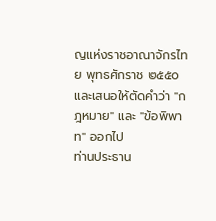ญแห่งราชอาณาจักรไทย พุทธศักราช ๒๕๕๐ และเสนอให้ตัดคำว่า "กฎหมาย" และ "ข้อพิพาท" ออกไป
ท่านประธาน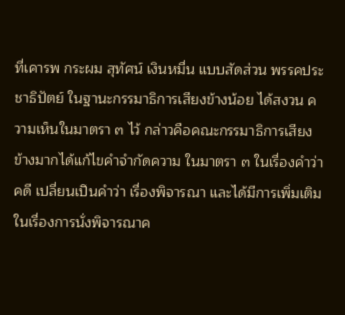ที่เคารพ กระผม สุทัศน์ เงินหมื่น แบบสัดส่วน พรรคประชาธิปัตย์ ในฐานะกรรมาธิการเสียงข้างน้อย ได้สงวน ความเห็นในมาตรา ๓ ไว้ กล่าวคือคณะกรรมาธิการเสียงข้างมากได้แก้ไขคําจํากัดความ ในมาตรา ๓ ในเรื่องคําว่า คดี เปลี่ยนเปึนคําว่า เรื่องพิจารณา และได้มีการเพิ่มเติม ในเรื่องการนั่งพิจารณาค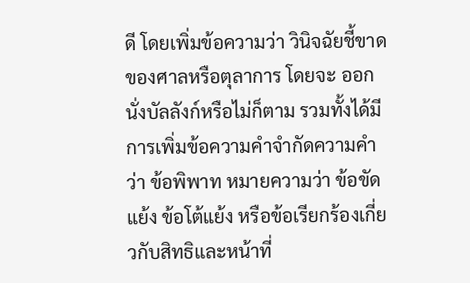ดี โดยเพิ่มข้อความว่า วินิจฉัยชี้ขาดของศาลหรือตุลาการ โดยจะ ออกนั่งบัลลังก์หรือไม่ก็ตาม รวมทั้งได้มีการเพิ่มข้อความคําจํากัดความคําว่า ข้อพิพาท หมายความว่า ข้อขัดแย้ง ข้อโต้แย้ง หรือข้อเรียกร้องเกี่ยวกับสิทธิและหน้าที่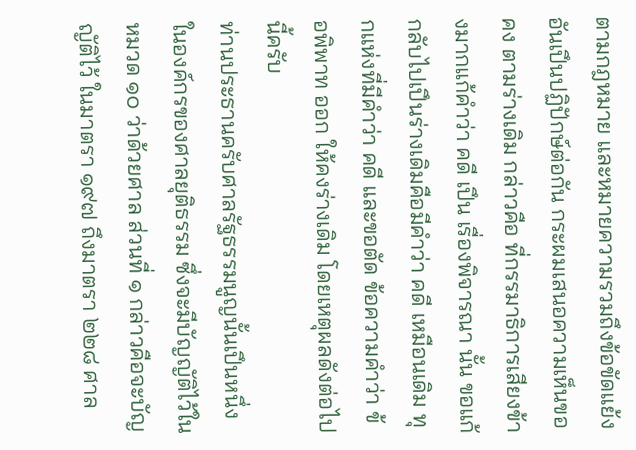ตามกฎหมาย และหมายความรวมถึงข้อขัดแย้งอันเปึนปฏิปักษ์ต่อกัน กระผมเสนอความเห็นขอคง ตามร่างเดิม กล่าวคือ ที่กรรมาธิการเสียงข้างมากแก้คําว่า คดี เปึน เรื่องพิจารณา นั้น ขอแก้กลับไปเปึนร่างเดิมคือมีคําว่า คดี เหมือนเดิม ทุกแห่งที่มีคําว่า คดี และขอตัด ข้อความคําว่า ข้อพิพาท ออก ให้คงร่างเดิม โดยเหตุผลดังต่อไปนี้ครับ
ท่านประธานครับศาลรัฐธรรมนูญนั้นเปึนหนึ่งในองค์กรของศาลยุติธรรม ซึ่งจะมีบัญญัติไว้ในหมวด ๑๐ ว่าด้วยศาล ส่วนที่ ๑ กล่าวคือจะบัญญัติไว้ ในมาตรา ๑๙๗ ถึงมาตรา ๒๒๘ ศาล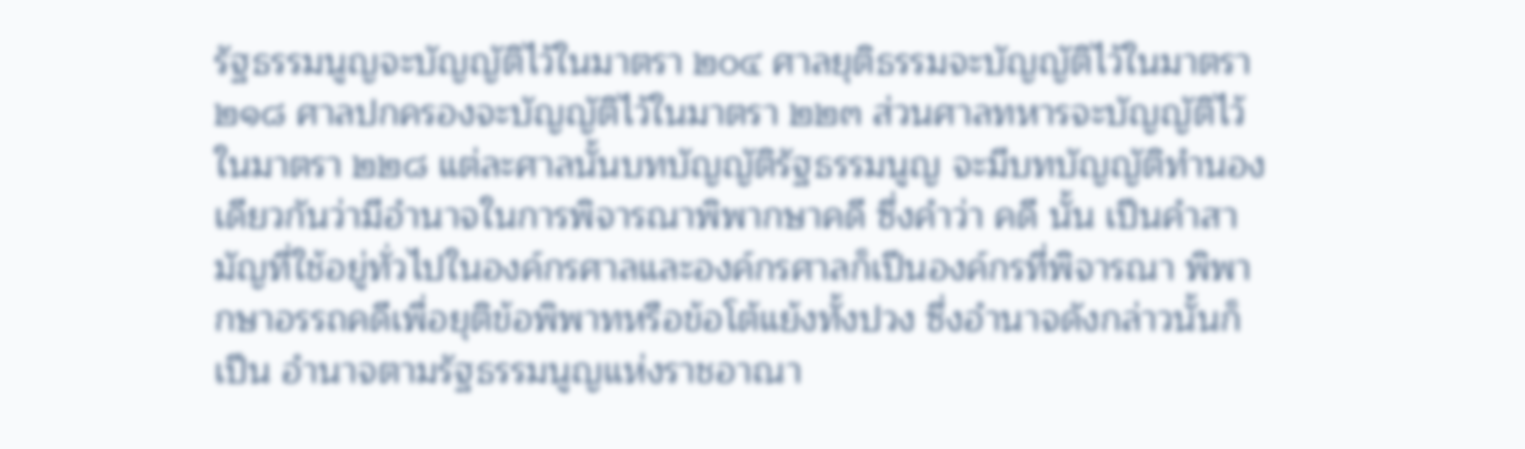รัฐธรรมนูญจะบัญญัติไว้ในมาตรา ๒๐๔ ศาลยุติธรรมจะบัญญัติไว้ในมาตรา ๒๑๘ ศาลปกครองจะบัญญัติไว้ในมาตรา ๒๒๓ ส่วนศาลทหารจะบัญญัติไว้ในมาตรา ๒๒๘ แต่ละศาลนั้นบทบัญญัติรัฐธรรมนูญ จะมีบทบัญญัติทํานองเดียวกันว่ามีอํานาจในการพิจารณาพิพากษาคดี ซึ่งคําว่า คดี นั้น เปึนคําสามัญที่ใช้อยู่ทั่วไปในองค์กรศาลและองค์กรศาลก็เปึนองค์กรที่พิจารณา พิพากษาอรรถคดีเพื่อยุติข้อพิพาทหรือข้อโต้แย้งทั้งปวง ซึ่งอํานาจดังกล่าวนั้นก็เปึน อํานาจตามรัฐธรรมนูญแห่งราชอาณา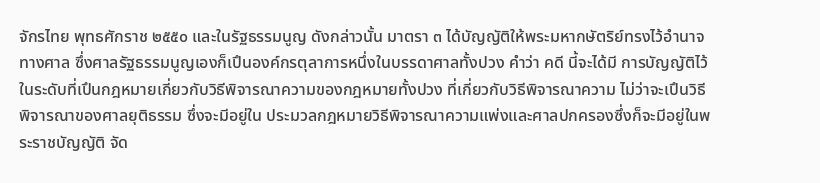จักรไทย พุทธศักราช ๒๕๕๐ และในรัฐธรรมนูญ ดังกล่าวนั้น มาตรา ๓ ได้บัญญัติให้พระมหากษัตริย์ทรงไว้อํานาจทางศาล ซึ่งศาลรัฐธรรมนูญเองก็เปึนองค์กรตุลาการหนึ่งในบรรดาศาลทั้งปวง คําว่า คดี นี้จะได้มี การบัญญัติไว้ในระดับที่เปึนกฎหมายเกี่ยวกับวิธีพิจารณาความของกฎหมายทั้งปวง ที่เกี่ยวกับวิธีพิจารณาความ ไม่ว่าจะเปึนวิธีพิจารณาของศาลยุติธรรม ซึ่งจะมีอยู่ใน ประมวลกฎหมายวิธีพิจารณาความแพ่งและศาลปกครองซึ่งก็จะมีอยู่ในพระราชบัญญัติ จัด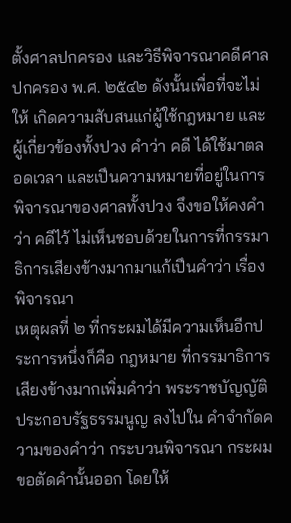ตั้งศาลปกครอง และวิธีพิจารณาคดีศาลปกครอง พ.ศ. ๒๕๔๒ ดังนั้นเพื่อที่จะไม่ให้ เกิดความสับสนแก่ผู้ใช้กฎหมาย และผู้เกี่ยวข้องทั้งปวง คําว่า คดี ได้ใช้มาตลอดเวลา และเปึนความหมายที่อยู่ในการพิจารณาของศาลทั้งปวง จึงขอให้คงคําว่า คดีไว้ ไม่เห็นชอบด้วยในการที่กรรมาธิการเสียงข้างมากมาแก้เปึนคําว่า เรื่องพิจารณา
เหตุผลที่ ๒ ที่กระผมได้มีความเห็นอีกประการหนึ่งก็คือ กฎหมาย ที่กรรมาธิการเสียงข้างมากเพิ่มคําว่า พระราชบัญญัติประกอบรัฐธรรมนูญ ลงไปใน คําจํากัดความของคําว่า กระบวนพิจารณา กระผมขอตัดคํานั้นออก โดยให้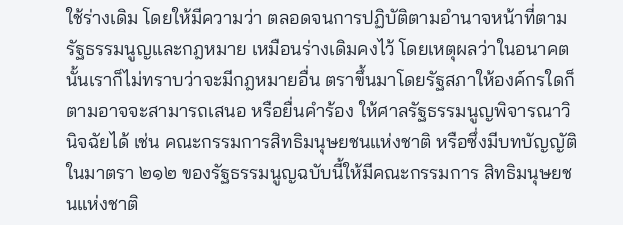ใช้ร่างเดิม โดยให้มีความว่า ตลอดจนการปฏิบัติตามอํานาจหน้าที่ตามรัฐธรรมนูญและกฎหมาย เหมือนร่างเดิมคงไว้ โดยเหตุผลว่าในอนาคตนั้นเราก็ไม่ทราบว่าจะมีกฎหมายอื่น ตราขึ้นมาโดยรัฐสภาให้องค์กรใดก็ตามอาจจะสามารถเสนอ หรือยื่นคําร้อง ให้ศาลรัฐธรรมนูญพิจารณาวินิจฉัยได้ เช่น คณะกรรมการสิทธิมนุษยชนแห่งชาติ หรือซึ่งมีบทบัญญัติในมาตรา ๒๑๒ ของรัฐธรรมนูญฉบับนี้ให้มีคณะกรรมการ สิทธิมนุษยชนแห่งชาติ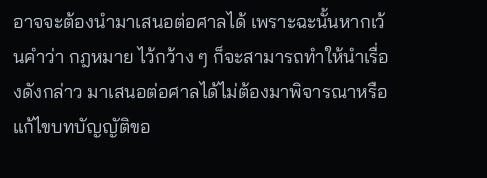อาจจะต้องนํามาเสนอต่อศาลได้ เพราะฉะนั้นหากเว้นคําว่า กฎหมาย ไว้กว้าง ๆ ก็จะสามารถทําให้นําเรื่องดังกล่าว มาเสนอต่อศาลได้ไม่ต้องมาพิจารณาหรือแก้ไขบทบัญญัติขอ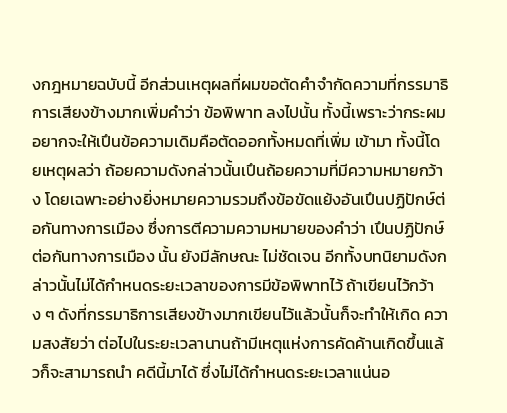งกฎหมายฉบับนี้ อีกส่วนเหตุผลที่ผมขอตัดคําจํากัดความที่กรรมาธิการเสียงข้างมากเพิ่มคําว่า ข้อพิพาท ลงไปนั้น ทั้งนี้เพราะว่ากระผมอยากจะให้เปึนข้อความเดิมคือตัดออกทั้งหมดที่เพิ่ม เข้ามา ทั้งนี้โดยเหตุผลว่า ถ้อยความดังกล่าวนั้นเปึนถ้อยความที่มีความหมายกว้าง โดยเฉพาะอย่างยิ่งหมายความรวมถึงข้อขัดแย้งอันเปึนปฏิปักษ์ต่อกันทางการเมือง ซึ่งการตีความความหมายของคําว่า เปึนปฏิปักษ์ต่อกันทางการเมือง นั้น ยังมีลักษณะ ไม่ชัดเจน อีกทั้งบทนิยามดังกล่าวนั้นไม่ได้กําหนดระยะเวลาของการมีข้อพิพาทไว้ ถ้าเขียนไว้กว้าง ๆ ดังที่กรรมาธิการเสียงข้างมากเขียนไว้แล้วนั้นก็จะทําให้เกิด ความสงสัยว่า ต่อไปในระยะเวลานานถ้ามีเหตุแห่งการคัดค้านเกิดขึ้นแล้วก็จะสามารถนํา คดีนี้มาได้ ซึ่งไม่ได้กําหนดระยะเวลาแน่นอ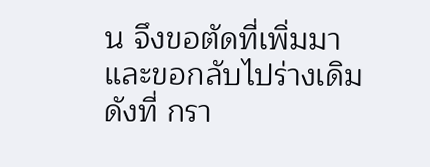น จึงขอตัดที่เพิ่มมาและขอกลับไปร่างเดิมดังที่ กรา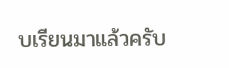บเรียนมาแล้วครับ